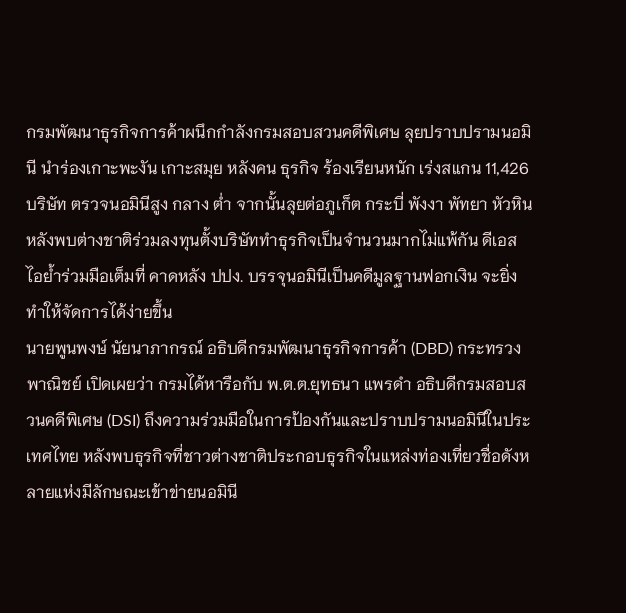กรมพัฒนาธุรกิจการค้าผนึกกำลังกรมสอบสวนคดีพิเศษ ลุยปราบปรามนอมินี นำร่องเกาะพะงัน เกาะสมุย หลังคน ธุรกิจ ร้องเรียนหนัก เร่งสแกน 11,426 บริษัท ตรวจนอมินีสูง กลาง ต่ำ จากนั้นลุยต่อภูเก็ต กระบี่ พังงา พัทยา หัวหิน หลังพบต่างชาติร่วมลงทุนตั้งบริษัททำธุรกิจเป็นจำนวนมากไม่แพ้กัน ดีเอสไอย้ำร่วมมือเต็มที่ คาดหลัง ปปง. บรรจุนอมินีเป็นคดีมูลฐานฟอกเงิน จะยิ่งทำให้จัดการได้ง่ายขึ้น
นายพูนพงษ์ นัยนาภากรณ์ อธิบดีกรมพัฒนาธุรกิจการค้า (DBD) กระทรวงพาณิชย์ เปิดเผยว่า กรมได้หารือกับ พ.ต.ต.ยุทธนา แพรดำ อธิบดีกรมสอบสวนคดีพิเศษ (DSI) ถึงความร่วมมือในการป้องกันและปราบปรามนอมินีในประเทศไทย หลังพบธุรกิจที่ชาวต่างชาติประกอบธุรกิจในแหล่งท่องเที่ยวชื่อดังหลายแห่งมีลักษณะเข้าข่ายนอมินี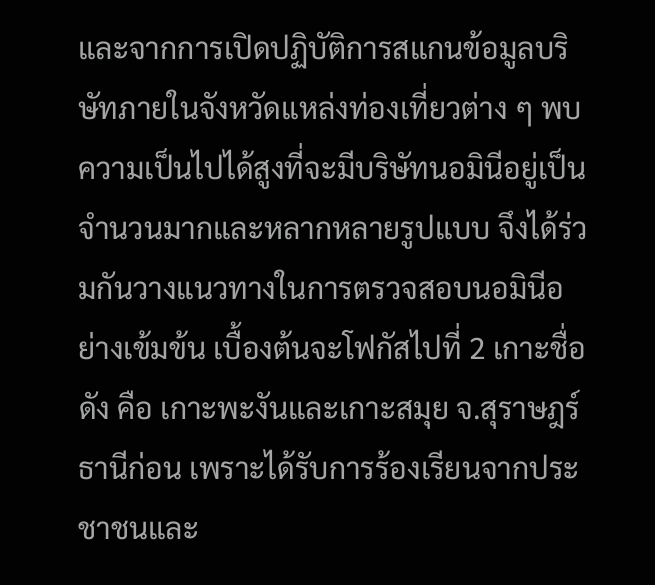และจากการเปิดปฏิบัติการสแกนข้อมูลบริษัทภายในจังหวัดแหล่งท่องเที่ยวต่าง ๆ พบความเป็นไปได้สูงที่จะมีบริษัทนอมินีอยู่เป็นจำนวนมากและหลากหลายรูปแบบ จึงได้ร่วมกันวางแนวทางในการตรวจสอบนอมินีอย่างเข้มข้น เบื้องต้นจะโฟกัสไปที่ 2 เกาะชื่อดัง คือ เกาะพะงันและเกาะสมุย จ.สุราษฎร์ธานีก่อน เพราะได้รับการร้องเรียนจากประชาชนและ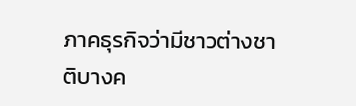ภาคธุรกิจว่ามีชาวต่างชาติบางค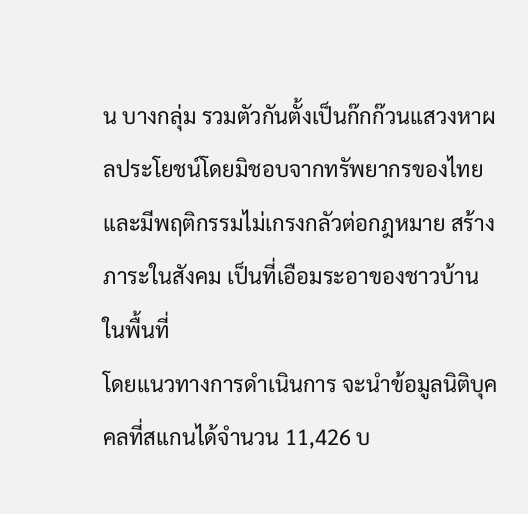น บางกลุ่ม รวมตัวกันตั้งเป็นก๊กก๊วนแสวงหาผลประโยชน์โดยมิชอบจากทรัพยากรของไทย และมีพฤติกรรมไม่เกรงกลัวต่อกฎหมาย สร้างภาระในสังคม เป็นที่เอือมระอาของชาวบ้านในพื้นที่
โดยแนวทางการดำเนินการ จะนำข้อมูลนิติบุคคลที่สแกนได้จำนวน 11,426 บ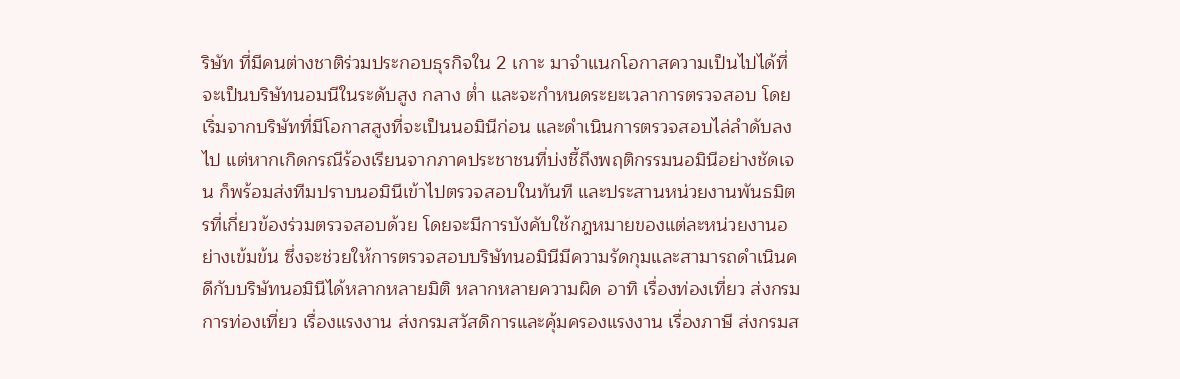ริษัท ที่มีคนต่างชาติร่วมประกอบธุรกิจใน 2 เกาะ มาจำแนกโอกาสความเป็นไปได้ที่จะเป็นบริษัทนอมนีในระดับสูง กลาง ต่ำ และจะกำหนดระยะเวลาการตรวจสอบ โดยเริ่มจากบริษัทที่มีโอกาสสูงที่จะเป็นนอมินีก่อน และดำเนินการตรวจสอบไล่ลำดับลงไป แต่หากเกิดกรณีร้องเรียนจากภาคประชาชนที่บ่งชี้ถึงพฤติกรรมนอมินีอย่างชัดเจน ก็พร้อมส่งทีมปราบนอมินีเข้าไปตรวจสอบในทันที และประสานหน่วยงานพันธมิตรที่เกี่ยวข้องร่วมตรวจสอบด้วย โดยจะมีการบังคับใช้กฎหมายของแต่ละหน่วยงานอย่างเข้มข้น ซึ่งจะช่วยให้การตรวจสอบบริษัทนอมินีมีความรัดกุมและสามารถดำเนินคดีกับบริษัทนอมินีได้หลากหลายมิติ หลากหลายความผิด อาทิ เรื่องท่องเที่ยว ส่งกรมการท่องเที่ยว เรื่องแรงงาน ส่งกรมสวัสดิการและคุ้มครองแรงงาน เรื่องภาษี ส่งกรมส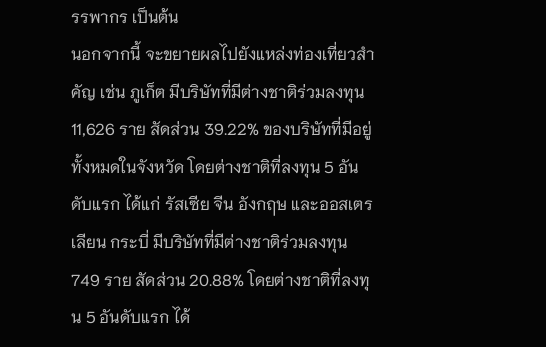รรพากร เป็นต้น
นอกจากนี้ จะขยายผลไปยังแหล่งท่องเที่ยวสำคัญ เช่น ภูเก็ต มีบริษัทที่มีต่างชาติร่วมลงทุน 11,626 ราย สัดส่วน 39.22% ของบริษัทที่มีอยู่ทั้งหมดในจังหวัด โดยต่างชาติที่ลงทุน 5 อันดับแรก ได้แก่ รัสเซีย จีน อังกฤษ และออสเตรเลียน กระบี่ มีบริษัทที่มีต่างชาติร่วมลงทุน 749 ราย สัดส่วน 20.88% โดยต่างชาติที่ลงทุน 5 อันดับแรก ได้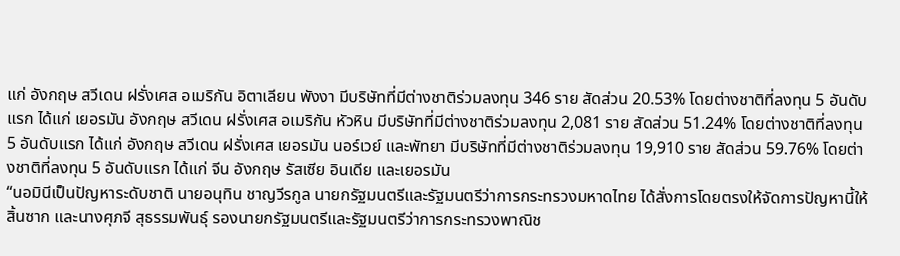แก่ อังกฤษ สวีเดน ฝรั่งเศส อเมริกัน อิตาเลียน พังงา มีบริษัทที่มีต่างชาติร่วมลงทุน 346 ราย สัดส่วน 20.53% โดยต่างชาติที่ลงทุน 5 อันดับแรก ได้แก่ เยอรมัน อังกฤษ สวีเดน ฝรั่งเศส อเมริกัน หัวหิน มีบริษัทที่มีต่างชาติร่วมลงทุน 2,081 ราย สัดส่วน 51.24% โดยต่างชาติที่ลงทุน 5 อันดับแรก ได้แก่ อังกฤษ สวีเดน ฝรั่งเศส เยอรมัน นอร์เวย์ และพัทยา มีบริษัทที่มีต่างชาติร่วมลงทุน 19,910 ราย สัดส่วน 59.76% โดยต่างชาติที่ลงทุน 5 อันดับแรก ได้แก่ จีน อังกฤษ รัสเซีย อินเดีย และเยอรมัน
“นอมินีเป็นปัญหาระดับชาติ นายอนุทิน ชาญวีรกูล นายกรัฐมนตรีและรัฐมนตรีว่าการกระทรวงมหาดไทย ได้สั่งการโดยตรงให้จัดการปัญหานี้ให้สิ้นซาก และนางศุภจี สุธรรมพันธุ์ รองนายกรัฐมนตรีและรัฐมนตรีว่าการกระทรวงพาณิช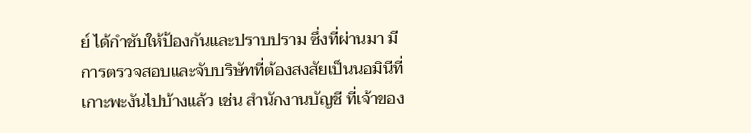ย์ ได้กำชับให้ป้องกันและปราบปราม ซึ่งที่ผ่านมา มีการตรวจสอบและจับบริษัทที่ต้องสงสัยเป็นนอมินีที่เกาะพะงันไปบ้างแล้ว เช่น สำนักงานบัญชี ที่เจ้าของ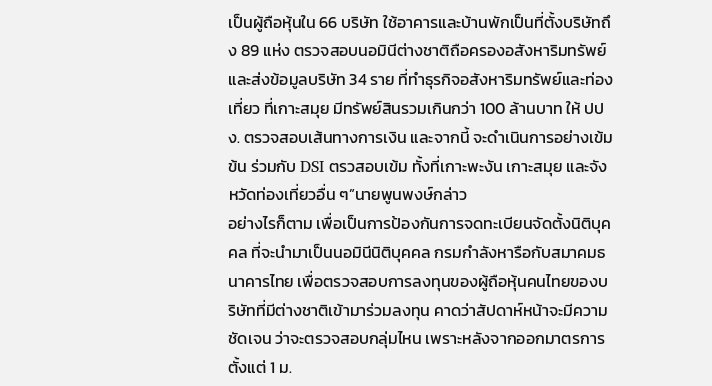เป็นผู้ถือหุ้นใน 66 บริษัท ใช้อาคารและบ้านพักเป็นที่ตั้งบริษัทถึง 89 แห่ง ตรวจสอบนอมินีต่างชาติถือครองอสังหาริมทรัพย์ และส่งข้อมูลบริษัท 34 ราย ที่ทำธุรกิจอสังหาริมทรัพย์และท่องเที่ยว ที่เกาะสมุย มีทรัพย์สินรวมเกินกว่า 100 ล้านบาท ให้ ปปง. ตรวจสอบเส้นทางการเงิน และจากนี้ จะดำเนินการอย่างเข้มข้น ร่วมกับ DSI ตรวสอบเข้ม ทั้งที่เกาะพะงัน เกาะสมุย และจังหวัดท่องเที่ยวอื่น ๆ”นายพูนพงษ์กล่าว
อย่างไรก็ตาม เพื่อเป็นการป้องกันการจดทะเบียนจัดตั้งนิติบุคคล ที่จะนำมาเป็นนอมินีนิติบุคคล กรมกำลังหารือกับสมาคมธนาคารไทย เพื่อตรวจสอบการลงทุนของผู้ถือหุ้นคนไทยของบริษัทที่มีต่างชาติเข้ามาร่วมลงทุน คาดว่าสัปดาห์หน้าจะมีความชัดเจน ว่าจะตรวจสอบกลุ่มไหน เพราะหลังจากออกมาตรการตั้งแต่ 1 ม.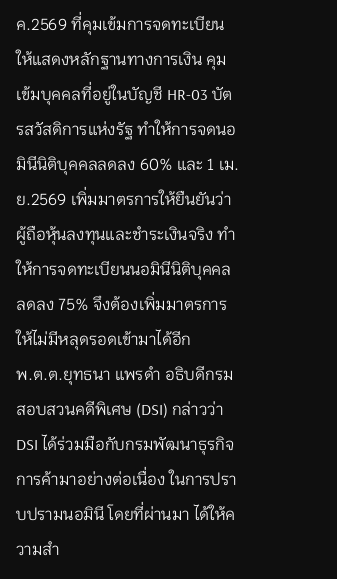ค.2569 ที่คุมเข้มการจดทะเบียน ให้แสดงหลักฐานทางการเงิน คุมเข้มบุคคลที่อยู่ในบัญชี HR-03 บัตรสวัสดิการแห่งรัฐ ทำให้การจดนอมินีนิติบุคคลลดลง 60% และ 1 เม.ย.2569 เพิ่มมาตรการให้ยืนยันว่าผู้ถือหุ้นลงทุนและชำระเงินจริง ทำให้การจดทะเบียนนอมินีนิติบุคคลลดลง 75% จึงต้องเพิ่มมาตรการให้ไม่มีหลุดรอดเข้ามาได้อีก
พ.ต.ต.ยุทธนา แพรดำ อธิบดีกรมสอบสวนคดีพิเศษ (DSI) กล่าวว่า DSI ได้ร่วมมือกับกรมพัฒนาธุรกิจการค้ามาอย่างต่อเนื่อง ในการปราบปรามนอมินี โดยที่ผ่านมา ได้ให้ความสำ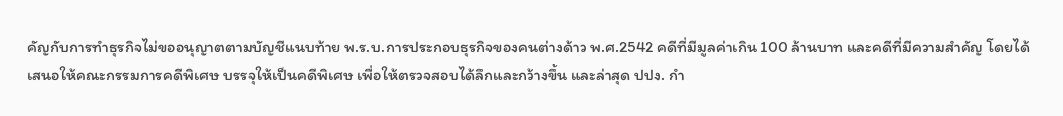คัญกับการทำธุรกิจไม่ขออนุญาตตามบัญชีแนบท้าย พ.ร.บ.การประกอบธุรกิจของคนต่างด้าว พ.ศ.2542 คดีที่มีมูลค่าเกิน 100 ล้านบาท และคดีที่มีความสำคัญ โดยได้เสนอให้คณะกรรมการคดีพิเศษ บรรจุให้เป็นคดีพิเศษ เพื่อให้ตรวจสอบได้ลึกและกว้างขึ้น และล่าสุด ปปง. กำ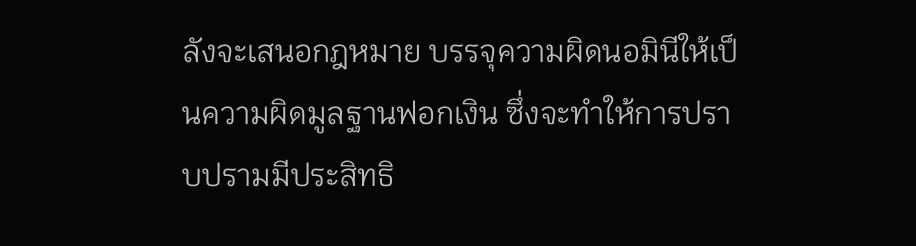ลังจะเสนอกฎหมาย บรรจุความผิดนอมินีให้เป็นความผิดมูลฐานฟอกเงิน ซึ่งจะทำให้การปราบปรามมีประสิทธิ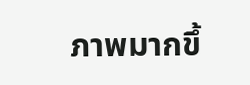ภาพมากขึ้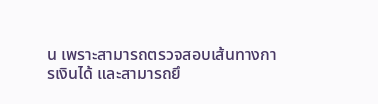น เพราะสามารถตรวจสอบเส้นทางการเงินได้ และสามารถยึ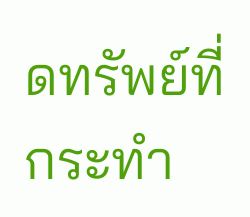ดทรัพย์ที่กระทำ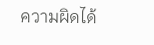ความผิดได้